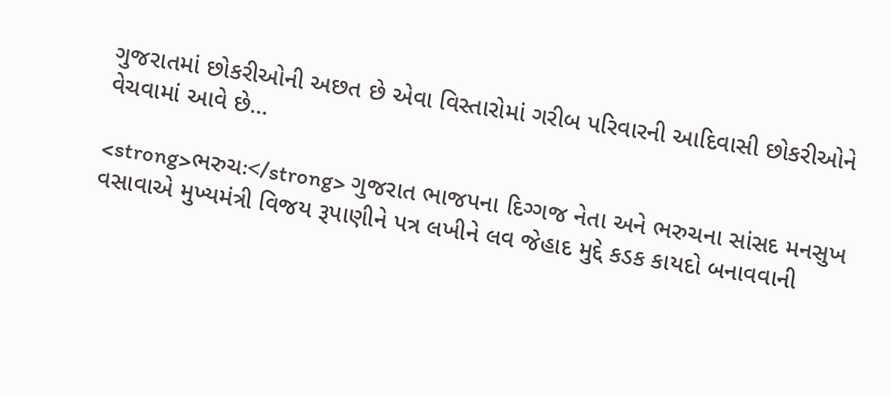ગુજરાતમાં છોકરીઓની અછત છે એવા વિસ્તારોમાં ગરીબ પરિવારની આદિવાસી છોકરીઓને વેચવામાં આવે છે...

<strong>ભરુચઃ</strong> ગુજરાત ભાજપના દિગ્ગજ નેતા અને ભરુચના સાંસદ મનસુખ વસાવાએ મુખ્યમંત્રી વિજય રૂપાણીને પત્ર લખીને લવ જેહાદ મુદ્દે કડક કાયદો બનાવવાની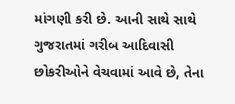માંગણી કરી છે. આની સાથે સાથે ગુજરાતમાં ગરીબ આદિવાસી છોકરીઓને વેચવામાં આવે છે, તેના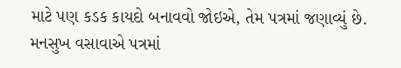માટે પણ કડક કાયદો બનાવવો જોઇએ, તેમ પત્રમાં જણાવ્યું છે. મનસુખ વસાવાએ પત્રમાં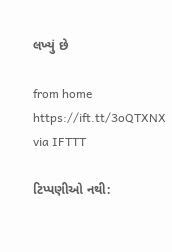લખ્યું છે

from home https://ift.tt/3oQTXNX
via IFTTT

ટિપ્પણીઓ નથી: